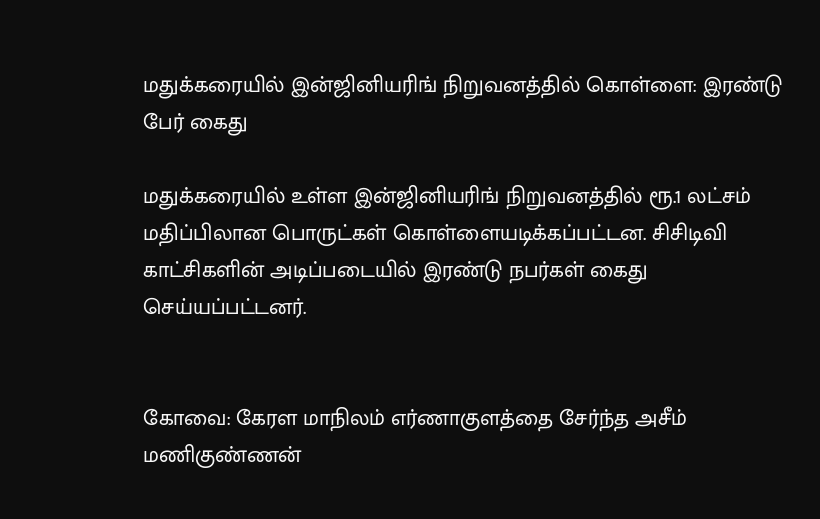மதுக்கரையில் இன்ஜினியரிங் நிறுவனத்தில் கொள்ளை: இரண்டு பேர் கைது

மதுக்கரையில் உள்ள இன்ஜினியரிங் நிறுவனத்தில் ரூ.1 லட்சம் மதிப்பிலான பொருட்கள் கொள்ளையடிக்கப்பட்டன. சிசிடிவி காட்சிகளின் அடிப்படையில் இரண்டு நபர்கள் கைது செய்யப்பட்டனர்.


கோவை: கேரள மாநிலம் எர்ணாகுளத்தை சேர்ந்த அசீம் மணிகுண்ணன்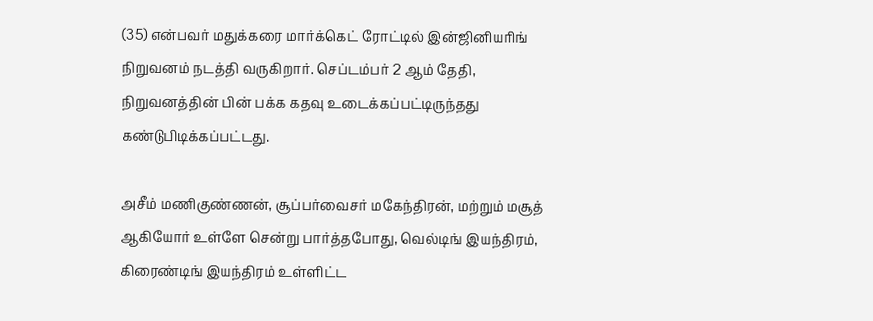(35) என்பவர் மதுக்கரை மார்க்கெட் ரோட்டில் இன்ஜினியரிங் நிறுவனம் நடத்தி வருகிறார். செப்டம்பர் 2 ஆம் தேதி, நிறுவனத்தின் பின் பக்க கதவு உடைக்கப்பட்டிருந்தது கண்டுபிடிக்கப்பட்டது.

அசீம் மணிகுண்ணன், சூப்பர்வைசர் மகேந்திரன், மற்றும் மசூத் ஆகியோர் உள்ளே சென்று பார்த்தபோது, வெல்டிங் இயந்திரம், கிரைண்டிங் இயந்திரம் உள்ளிட்ட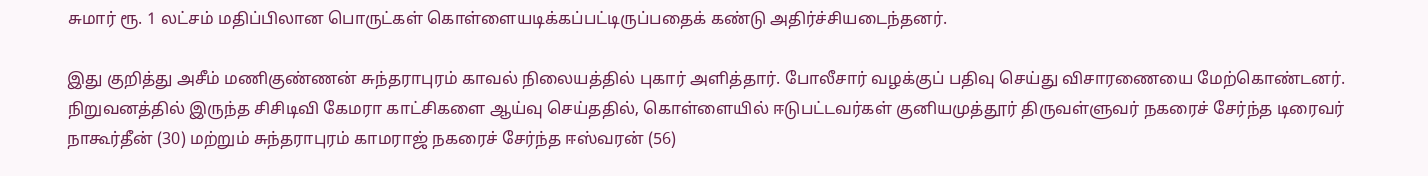சுமார் ரூ. 1 லட்சம் மதிப்பிலான பொருட்கள் கொள்ளையடிக்கப்பட்டிருப்பதைக் கண்டு அதிர்ச்சியடைந்தனர்.

இது குறித்து அசீம் மணிகுண்ணன் சுந்தராபுரம் காவல் நிலையத்தில் புகார் அளித்தார். போலீசார் வழக்குப் பதிவு செய்து விசாரணையை மேற்கொண்டனர். நிறுவனத்தில் இருந்த சிசிடிவி கேமரா காட்சிகளை ஆய்வு செய்ததில், கொள்ளையில் ஈடுபட்டவர்கள் குனியமுத்தூர் திருவள்ளுவர் நகரைச் சேர்ந்த டிரைவர் நாகூர்தீன் (30) மற்றும் சுந்தராபுரம் காமராஜ் நகரைச் சேர்ந்த ஈஸ்வரன் (56)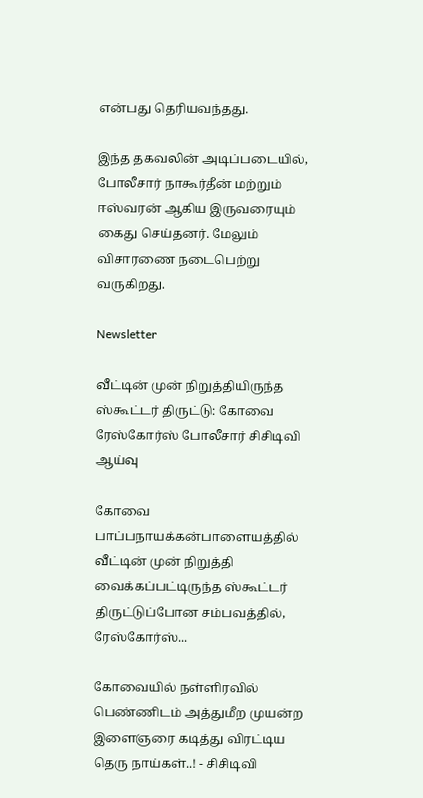என்பது தெரியவந்தது.

இந்த தகவலின் அடிப்படையில், போலீசார் நாகூர்தீன் மற்றும் ஈஸ்வரன் ஆகிய இருவரையும் கைது செய்தனர். மேலும் விசாரணை நடைபெற்று வருகிறது.

Newsletter

வீட்டின் முன் நிறுத்தியிருந்த ஸ்கூட்டர் திருட்டு: கோவை ரேஸ்கோர்ஸ் போலீசார் சிசிடிவி ஆய்வு

கோவை பாப்பநாயக்கன்பாளையத்தில் வீட்டின் முன் நிறுத்தி வைக்கப்பட்டிருந்த ஸ்கூட்டர் திருட்டுப்போன சம்பவத்தில், ரேஸ்கோர்ஸ்...

கோவையில் நள்ளிரவில் பெண்ணிடம் அத்துமீற முயன்ற இளைஞரை கடித்து விரட்டிய தெரு நாய்கள்..! - சிசிடிவி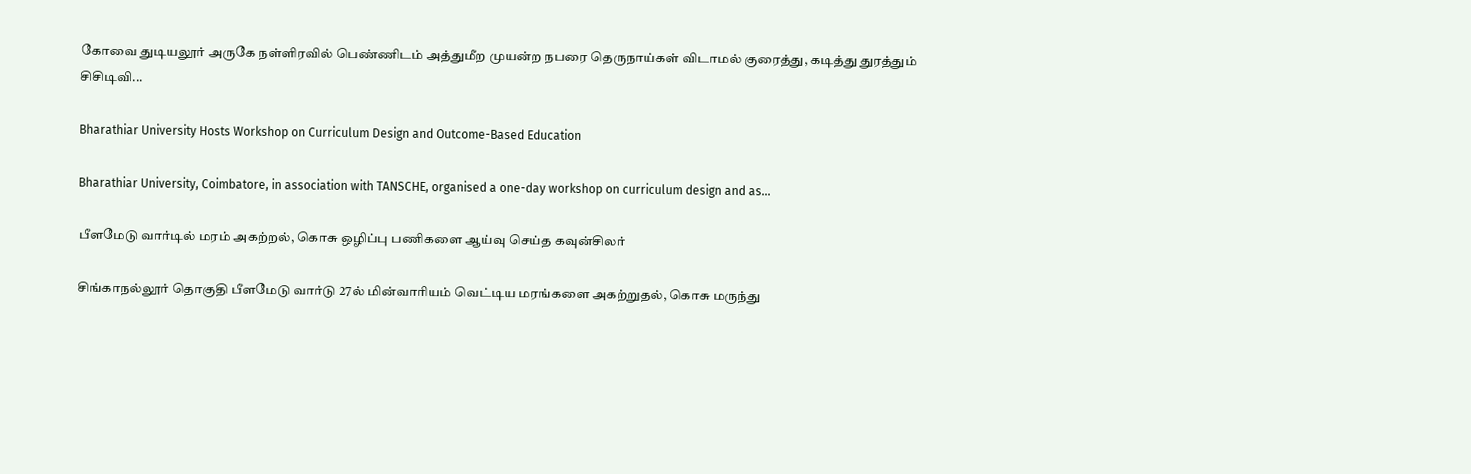கோவை துடியலூர் அருகே நள்ளிரவில் பெண்ணிடம் அத்துமீற முயன்ற நபரை தெருநாய்கள் விடாமல் குரைத்து, கடித்து துரத்தும் சிசிடிவி...

Bharathiar University Hosts Workshop on Curriculum Design and Outcome-Based Education

Bharathiar University, Coimbatore, in association with TANSCHE, organised a one-day workshop on curriculum design and as...

பீளமேடு வார்டில் மரம் அகற்றல், கொசு ஒழிப்பு பணிகளை ஆய்வு செய்த கவுன்சிலர்

சிங்காநல்லூர் தொகுதி பீளமேடு வார்டு 27ல் மின்வாரியம் வெட்டிய மரங்களை அகற்றுதல், கொசு மருந்து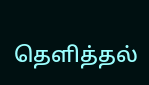தெளித்தல்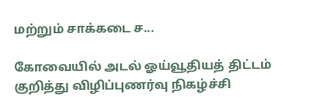மற்றும் சாக்கடை ச...

கோவையில் அடல் ஓய்வூதியத் திட்டம் குறித்து விழிப்புணர்வு நிகழ்ச்சி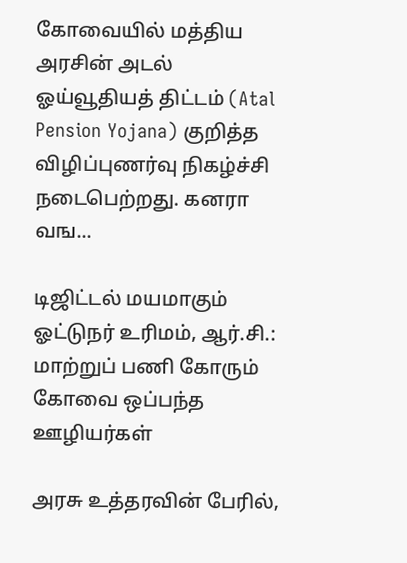கோவையில் மத்திய அரசின் அடல் ஓய்வூதியத் திட்டம் (Atal Pension Yojana) குறித்த விழிப்புணர்வு நிகழ்ச்சி நடைபெற்றது. கனரா வங...

டிஜிட்டல் மயமாகும் ஓட்டுநர் உரிமம், ஆர்.சி.: மாற்றுப் பணி கோரும் கோவை ஒப்பந்த ஊழியர்கள்

அரசு உத்தரவின் பேரில்,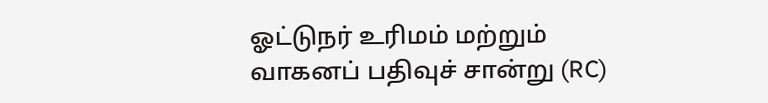ஓட்டுநர் உரிமம் மற்றும் வாகனப் பதிவுச் சான்று (RC)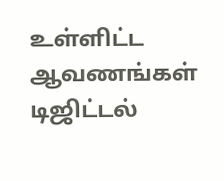உள்ளிட்ட ஆவணங்கள் டிஜிட்டல்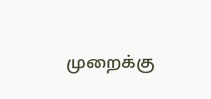முறைக்கு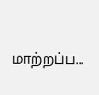மாற்றப்ப...